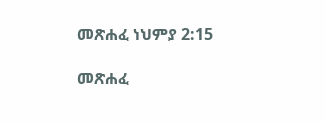መጽሐፈ ነህምያ 2:15

መጽሐፈ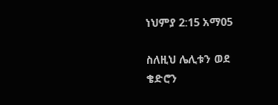ነህምያ 2:15 አማ05

ስለዚህ ሌሊቱን ወደ ቄድሮን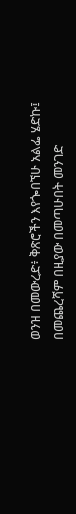ወንዝ በመውረድ፥ ቅጽሮችን እየጐበኘሁ አልፌ ሄድኩ፤ በመጨረሻም በዚያው በመጣሁበት መንገድ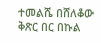ተመልሼ በሸለቆው ቅጽር በር በኩል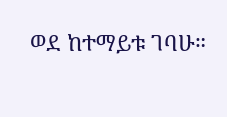ወደ ከተማይቱ ገባሁ።